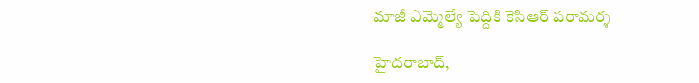మాజీ ఎమ్మెల్యే పెద్దికి కెసిఆర్‌ ‌పరామర్శ

హైదరాబాద్‌,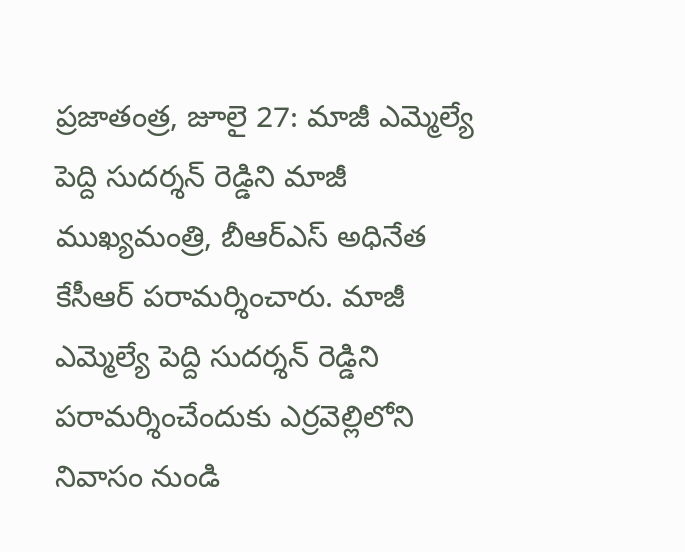ప్రజాతంత్ర, జూలై 27: మాజీ ఎమ్మెల్యే పెద్ది సుదర్శన్‌ ‌రెడ్డిని మాజీ ముఖ్యమంత్రి, బీఆర్‌ఎస్‌ అధినేత కేసీఆర్‌ ‌పరామర్శించారు. మాజీ ఎమ్మెల్యే పెద్ది సుదర్శన్‌ ‌రెడ్డిని పరామర్శించేందుకు ఎర్రవెల్లిలోని నివాసం నుండి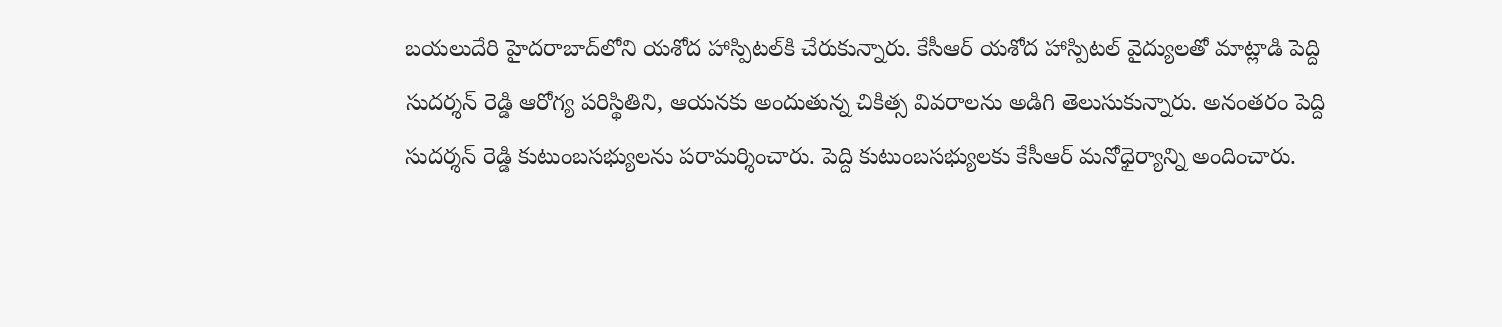బయలుదేరి హైదరాబాద్‌లోని యశోద హాస్పిటల్‌కి చేరుకున్నారు. కేసీఆర్‌ ‌యశోద హాస్పిటల్‌ ‌వైద్యులతో మాట్లాడి పెద్ది సుదర్శన్‌ ‌రెడ్డి ఆరోగ్య పరిస్థితిని, ఆయనకు అందుతున్న చికిత్స వివరాలను అడిగి తెలుసుకున్నారు. అనంతరం పెద్ది సుదర్శన్‌ ‌రెడ్డి కుటుంబసభ్యులను పరామర్శించారు. పెద్ది కుటుంబసభ్యులకు కేసీఆర్‌ ‌మనోధైర్యాన్ని అందించారు.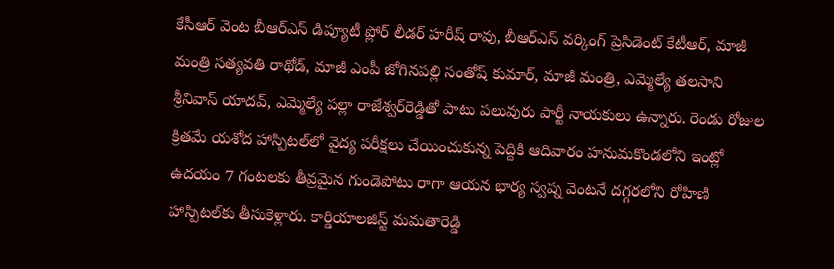కేసీఆర్‌ ‌వెంట బీఆర్‌ఎస్‌ ‌డిప్యూటీ ప్లోర్‌ ‌లీడర్‌ ‌హరీష్‌ ‌రావు, బీఆర్‌ఎస్‌ ‌వర్కింగ్‌ ‌ప్రెసిడెంట్‌ ‌కేటీఆర్‌, మాజీ మంత్రి సత్యవతి రాథోడ్‌, మాజీ ఎంపీ జోగినపల్లి సంతోష్‌ ‌కుమార్‌, మాజీ మంత్రి, ఎమ్మెల్యే తలసాని శ్రీనివాస్‌ ‌యాదవ్‌, ఎమ్మెల్యే పల్లా రాజేశ్వర్‌రెడ్డితో పాటు పలువురు పార్టీ నాయకులు ఉన్నారు. రెండు రోజుల క్రితమే యశోద హాస్పిటల్‌లో వైద్య పరీక్షలు చేయించుకున్న పెద్దికి ఆదివారం హనుమకొండలోని ఇంట్లో ఉదయం 7 గంటలకు తీవ్రమైన గుండెపోటు రాగా ఆయన భార్య స్వప్న వెంటనే దగ్గరలోని రోహిణి హాస్పిటల్‌కు తీసుకెళ్లారు. కార్డియాలజిస్ట్ ‌మమతారెడ్డి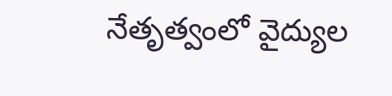నేతృత్వంలో వైద్యుల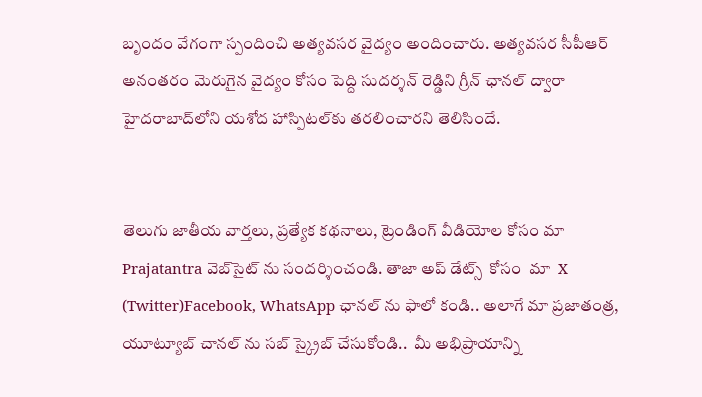బృందం వేగంగా స్పందించి అత్యవసర వైద్యం అందించారు. అత్యవసర సీపీఆర్‌ అనంతరం మెరుగైన వైద్యం కోసం పెద్ది సుదర్శన్‌ ‌రెడ్డిని గ్రీన్‌ ‌ఛానల్‌ ‌ద్వారా హైదరాబాద్‌లోని యశోద హాస్పిటల్‌కు తరలించారని తెలిసిందే.


తెలుగు జాతీయ వార్తలు, ప్రత్యేక కథనాలు, ట్రెండింగ్ వీడియోల కోసం మా Prajatantra వెబ్‌సైట్ ను సందర్శించండి. తాజా అప్‌ డేట్స్  కోసం  మా  X (Twitter)Facebook, WhatsApp ఛానల్ ను ఫాలో కండి.. అలాగే మా ప్రజాతంత్ర, యూట్యూబ్ చానల్ ను సబ్ స్క్రైబ్ చేసుకోండి..  మీ అభిప్రాయాన్ని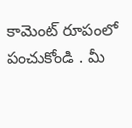కామెంట్ రూపంలో పంచుకోండి . మీ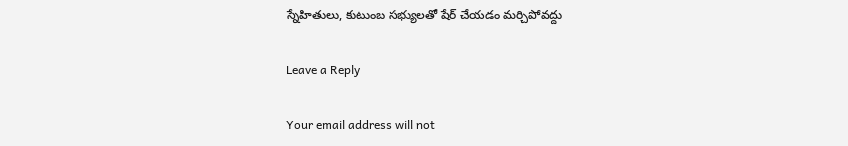స్నేహితులు, కుటుంబ సభ్యులతో షేర్ చేయడం మర్చిపోవద్దు

Leave a Reply

Your email address will not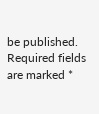be published. Required fields are marked *